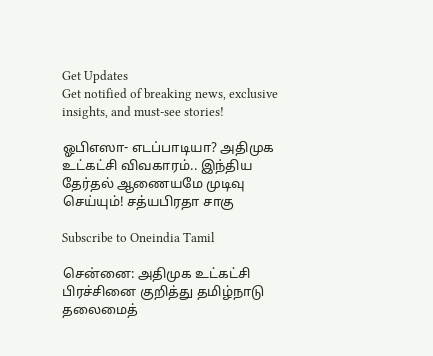Get Updates
Get notified of breaking news, exclusive insights, and must-see stories!

ஓபிஎஸா- எடப்பாடியா? அதிமுக உட்கட்சி விவகாரம்.. இந்திய தேர்தல் ஆணையமே முடிவு செய்யும்! சத்யபிரதா சாகு

Subscribe to Oneindia Tamil

சென்னை: அதிமுக உட்கட்சி பிரச்சினை குறித்து தமிழ்நாடு தலைமைத்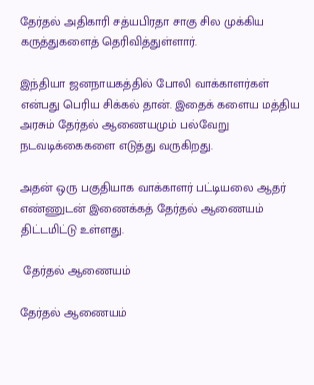தேர்தல் அதிகாரி சத்யபிரதா சாகு சில முக்கிய கருத்துகளைத் தெரிவித்துள்ளார்.

இந்தியா ஜனநாயகத்தில் போலி வாக்காளர்கள் என்பது பெரிய சிக்கல் தான். இதைக் களைய மத்திய அரசும் தேர்தல் ஆணையமும் பல்வேறு நடவடிக்கைகளை எடுத்து வருகிறது.

அதன் ஒரு பகுதியாக வாக்காளர் பட்டியலை ஆதர் எண்ணுடன் இணைக்கத் தேர்தல் ஆணையம் திட்டமிட்டு உள்ளது.

 தேர்தல் ஆணையம்

தேர்தல் ஆணையம்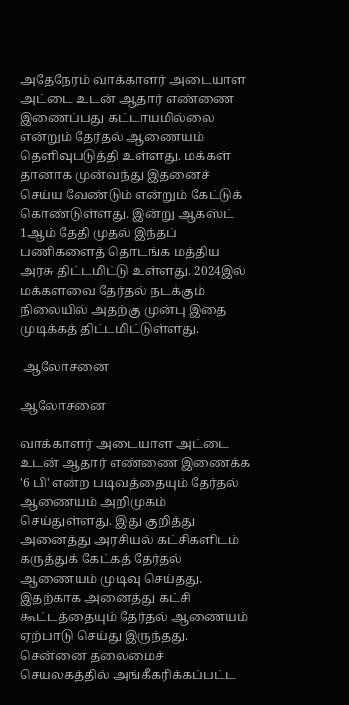அதேநேரம் வாக்காளர் அடையாள அட்டை உடன் ஆதார் எண்ணை இணைப்பது கட்டாயமில்லை என்றும் தேர்தல் ஆணையம் தெளிவுபடுத்தி உள்ளது. மக்கள் தானாக முன்வந்து இதனைச் செய்ய வேண்டும் என்றும் கேட்டுக் கொண்டுள்ளது. இன்று ஆகஸ்ட் 1ஆம் தேதி முதல் இந்தப் பணிகளைத் தொடங்க மத்திய அரசு திட்டமிட்டு உள்ளது. 2024இல் மக்களவை தேர்தல் நடக்கும் நிலையில் அதற்கு முன்பு இதை முடிக்கத் திட்டமிட்டுள்ளது.

 ஆலோசனை

ஆலோசனை

வாக்காளர் அடையாள அட்டை உடன் ஆதார் எண்ணை இணைக்க '6 பி' என்ற படிவத்தையும் தேர்தல் ஆணையம் அறிமுகம் செய்துள்ளது. இது குறித்து அனைத்து அரசியல் கட்சிகளிடம் கருத்துக் கேட்கத் தேர்தல் ஆணையம் முடிவு செய்தது. இதற்காக அனைத்து கட்சி கூட்டத்தையும் தேர்தல் ஆணையம் ஏற்பாடு செய்து இருந்தது. சென்னை தலைமைச் செயலகத்தில் அங்கீகரிக்கப்பட்ட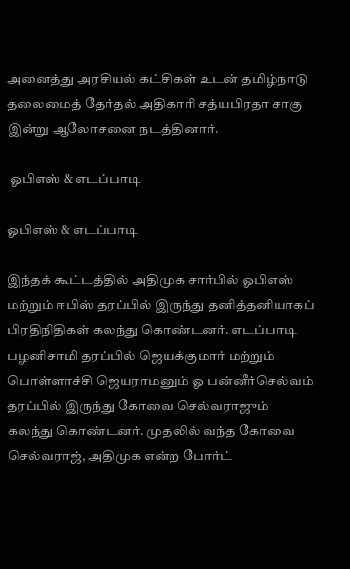அனைத்து அரசியல் கட்சிகள் உடன் தமிழ்நாடு தலைமைத் தேர்தல் அதிகாரி சத்யபிரதா சாகு இன்று ஆலோசனை நடத்தினார்.

 ஓபிஎஸ் & எடப்பாடி

ஓபிஎஸ் & எடப்பாடி

இந்தக் கூட்டத்தில் அதிமுக சார்பில் ஓபிஎஸ் மற்றும் ஈபிஸ் தரப்பில் இருந்து தனித்தனியாகப் பிரதிநிதிகள் கலந்து கொண்டனர். எடப்பாடி பழனிசாமி தரப்பில் ஜெயக்குமார் மற்றும் பொள்ளாச்சி ஜெயராமனும் ஓ பன்னீர்செல்வம் தரப்பில் இருந்து கோவை செல்வராஜும் கலந்து கொண்டனர். முதலில் வந்த கோவை செல்வராஜ், அதிமுக என்ற போர்ட்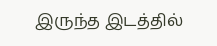இருந்த இடத்தில்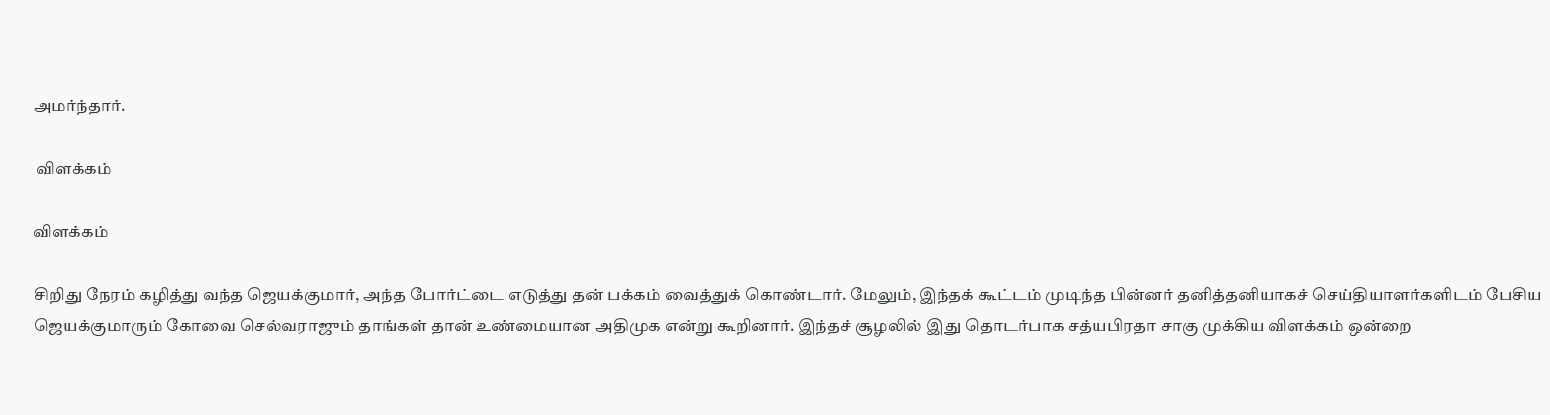அமர்ந்தார்.

 விளக்கம்

விளக்கம்

சிறிது நேரம் கழித்து வந்த ஜெயக்குமார், அந்த போர்ட்டை எடுத்து தன் பக்கம் வைத்துக் கொண்டார். மேலும், இந்தக் கூட்டம் முடிந்த பின்னர் தனித்தனியாகச் செய்தியாளர்களிடம் பேசிய ஜெயக்குமாரும் கோவை செல்வராஜும் தாங்கள் தான் உண்மையான அதிமுக என்று கூறினார். இந்தச் சூழலில் இது தொடர்பாக சத்யபிரதா சாகு முக்கிய விளக்கம் ஒன்றை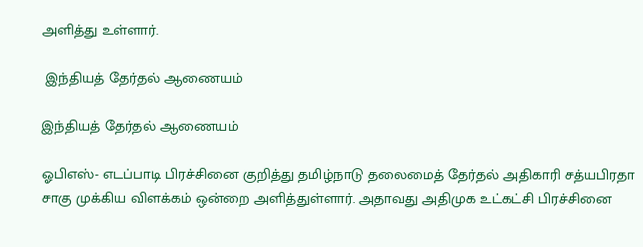அளித்து உள்ளார்.

 இந்தியத் தேர்தல் ஆணையம்

இந்தியத் தேர்தல் ஆணையம்

ஓபிஎஸ்- எடப்பாடி பிரச்சினை குறித்து தமிழ்நாடு தலைமைத் தேர்தல் அதிகாரி சத்யபிரதா சாகு முக்கிய விளக்கம் ஒன்றை அளித்துள்ளார். அதாவது அதிமுக உட்கட்சி பிரச்சினை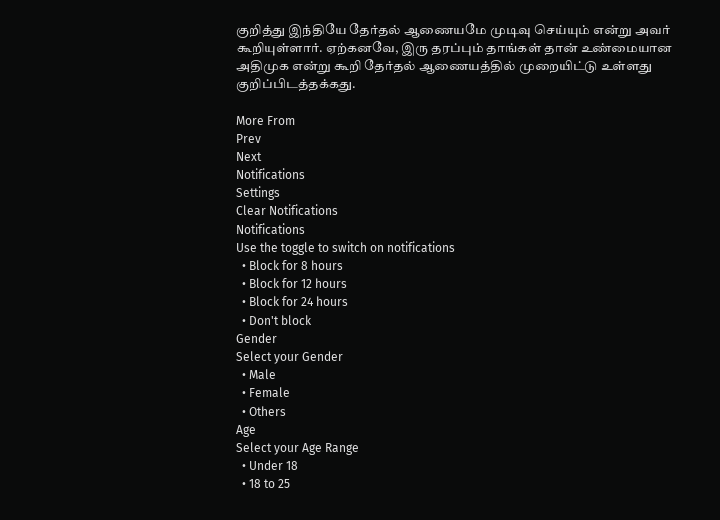குறித்து இந்தியே தேர்தல் ஆணையமே முடிவு செய்யும் என்று அவர் கூறியுள்ளார். ஏற்கனவே, இரு தரப்பும் தாங்கள் தான் உண்மையான அதிமுக என்று கூறி தேர்தல் ஆணையத்தில் முறையிட்டு உள்ளது குறிப்பிடத்தக்கது.

More From
Prev
Next
Notifications
Settings
Clear Notifications
Notifications
Use the toggle to switch on notifications
  • Block for 8 hours
  • Block for 12 hours
  • Block for 24 hours
  • Don't block
Gender
Select your Gender
  • Male
  • Female
  • Others
Age
Select your Age Range
  • Under 18
  • 18 to 25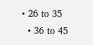• 26 to 35
  • 36 to 45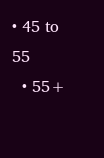• 45 to 55
  • 55+